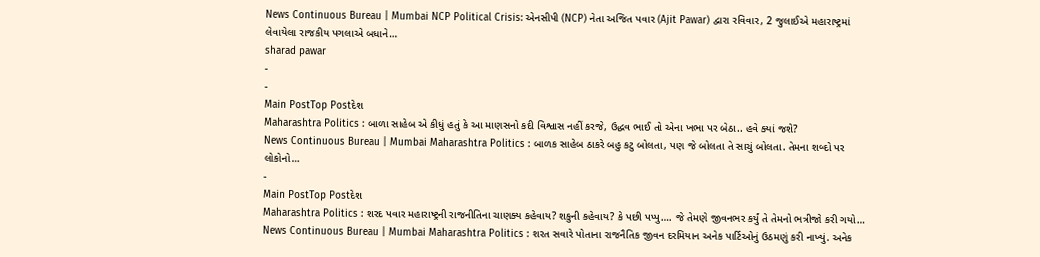News Continuous Bureau | Mumbai NCP Political Crisis: એનસીપી (NCP) નેતા અજિત પવાર (Ajit Pawar) દ્વારા રવિવાર, 2 જુલાઈએ મહારાષ્ટ્રમાં લેવાયેલા રાજકીય પગલાએ બધાને…
sharad pawar
-
-
Main PostTop Postદેશ
Maharashtra Politics : બાળા સાહેબ એ કીધું હતું કે આ માણસનો કદી વિશ્વાસ નહીં કરજે, ઉદ્ધવ ભાઈ તો એના ખભા પર બેઠા.. હવે ક્યાં જશે?
News Continuous Bureau | Mumbai Maharashtra Politics : બાળક સાહેબ ઠાકરે બહુ કટુ બોલતા, પણ જે બોલતા તે સાચું બોલતા. તેમના શબ્દો પર લોકોનો…
-
Main PostTop Postદેશ
Maharashtra Politics : શરદ પવાર મહારાષ્ટ્રની રાજનીતિના ચાણક્ય કહેવાય? શકુની કહેવાય? કે પછી પપ્પુ…. જે તેમણે જીવનભર કર્યું તે તેમનો ભત્રીજો કરી ગયો…
News Continuous Bureau | Mumbai Maharashtra Politics : શરત સવારે પોતાના રાજનૈતિક જીવન દરમિયાન અનેક પાર્ટિઓનું ઉઠમણું કરી નાખ્યું. અનેક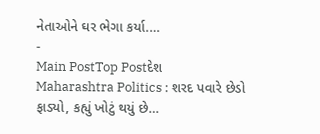નેતાઓને ઘર ભેગા કર્યા.…
-
Main PostTop Postદેશ
Maharashtra Politics : શરદ પવારે છેડો ફાડ્યો, કહ્યું ખોટું થયું છે…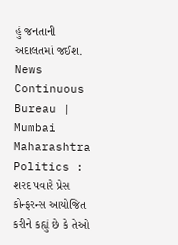હું જનતાની અદાલતમાં જઈશ.
News Continuous Bureau | Mumbai Maharashtra Politics : શરદ પવારે પ્રેસ કોન્ફરન્સ આયોજિત કરીને કહ્યું છે કે તેઓ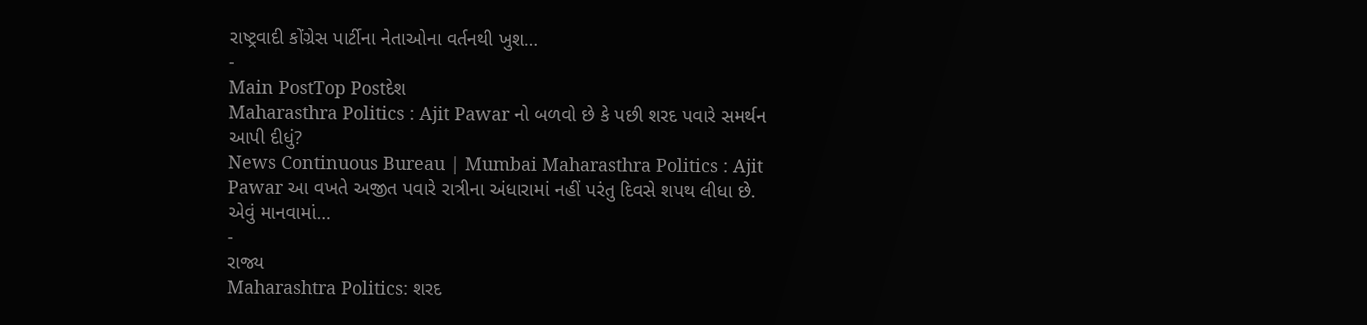રાષ્ટ્રવાદી કોંગ્રેસ પાર્ટીના નેતાઓના વર્તનથી ખુશ…
-
Main PostTop Postદેશ
Maharasthra Politics : Ajit Pawar નો બળવો છે કે પછી શરદ પવારે સમર્થન આપી દીધું?
News Continuous Bureau | Mumbai Maharasthra Politics : Ajit Pawar આ વખતે અજીત પવારે રાત્રીના અંધારામાં નહીં પરંતુ દિવસે શપથ લીધા છે. એવું માનવામાં…
-
રાજ્ય
Maharashtra Politics: શરદ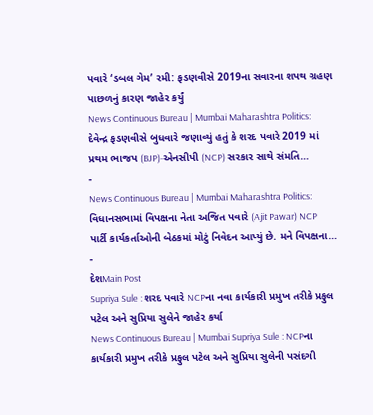પવારે ‘ડબલ ગેમ’ રમી: ફડણવીસે 2019ના સવારના શપથ ગ્રહણ પાછળનું કારણ જાહેર કર્યું
News Continuous Bureau | Mumbai Maharashtra Politics: દેવેન્દ્ર ફડણવીસે બુધવારે જણાવ્યું હતું કે શરદ પવારે 2019 માં પ્રથમ ભાજપ (BJP)-એનસીપી (NCP) સરકાર સાથે સંમતિ…
-
News Continuous Bureau | Mumbai Maharashtra Politics: વિધાનસભામાં વિપક્ષના નેતા અજિત પવારે (Ajit Pawar) NCP પાર્ટી કાર્યકર્તાઓની બેઠકમાં મોટું નિવેદન આપ્યું છે. મને વિપક્ષના…
-
દેશMain Post
Supriya Sule : શરદ પવારે NCPના નવા કાર્યકારી પ્રમુખ તરીકે પ્રફુલ પટેલ અને સુપ્રિયા સુલેને જાહેર કર્યા
News Continuous Bureau | Mumbai Supriya Sule : NCPના કાર્યકારી પ્રમુખ તરીકે પ્રફુલ પટેલ અને સુપ્રિયા સુલેની પસંદગી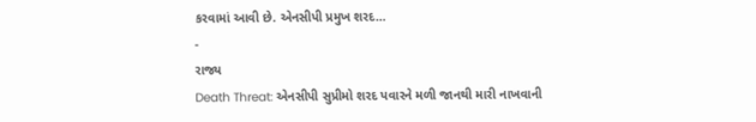કરવામાં આવી છે. એનસીપી પ્રમુખ શરદ…
-
રાજ્ય
Death Threat: એનસીપી સુપ્રીમો શરદ પવારને મળી જાનથી મારી નાખવાની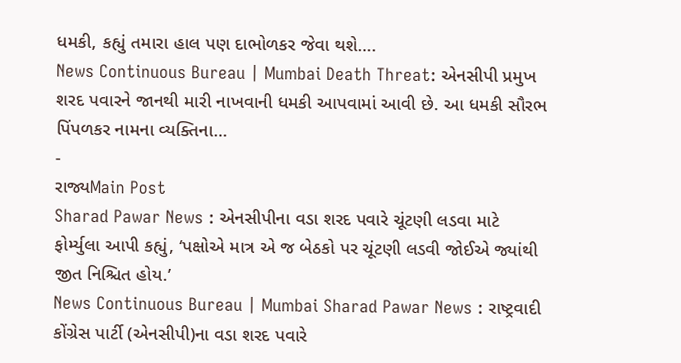ધમકી, કહ્યું તમારા હાલ પણ દાભોળકર જેવા થશે….
News Continuous Bureau | Mumbai Death Threat: એનસીપી પ્રમુખ શરદ પવારને જાનથી મારી નાખવાની ધમકી આપવામાં આવી છે. આ ધમકી સૌરભ પિંપળકર નામના વ્યક્તિના…
-
રાજ્યMain Post
Sharad Pawar News : એનસીપીના વડા શરદ પવારે ચૂંટણી લડવા માટે ફોર્મ્યુલા આપી કહ્યું, ‘પક્ષોએ માત્ર એ જ બેઠકો પર ચૂંટણી લડવી જોઈએ જ્યાંથી જીત નિશ્ચિત હોય.’
News Continuous Bureau | Mumbai Sharad Pawar News : રાષ્ટ્રવાદી કોંગ્રેસ પાર્ટી (એનસીપી)ના વડા શરદ પવારે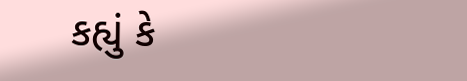કહ્યું કે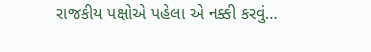રાજકીય પક્ષોએ પહેલા એ નક્કી કરવું…